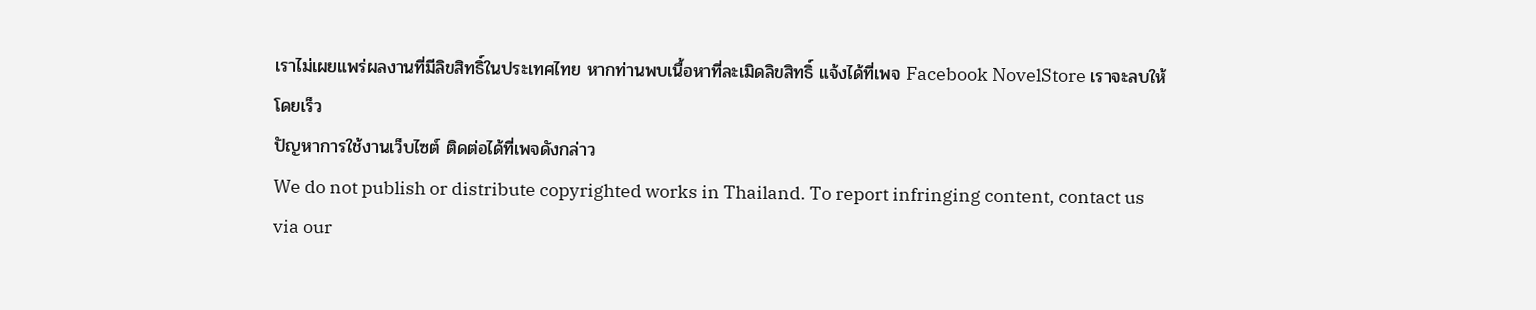เราไม่เผยแพร่ผลงานที่มีลิขสิทธิ์ในประเทศไทย หากท่านพบเนื้อหาที่ละเมิดลิขสิทธิ์ แจ้งได้ที่เพจ Facebook NovelStore เราจะลบให้โดยเร็ว
ปัญหาการใช้งานเว็บไซต์ ติดต่อได้ที่เพจดังกล่าว
We do not publish or distribute copyrighted works in Thailand. To report infringing content, contact us via our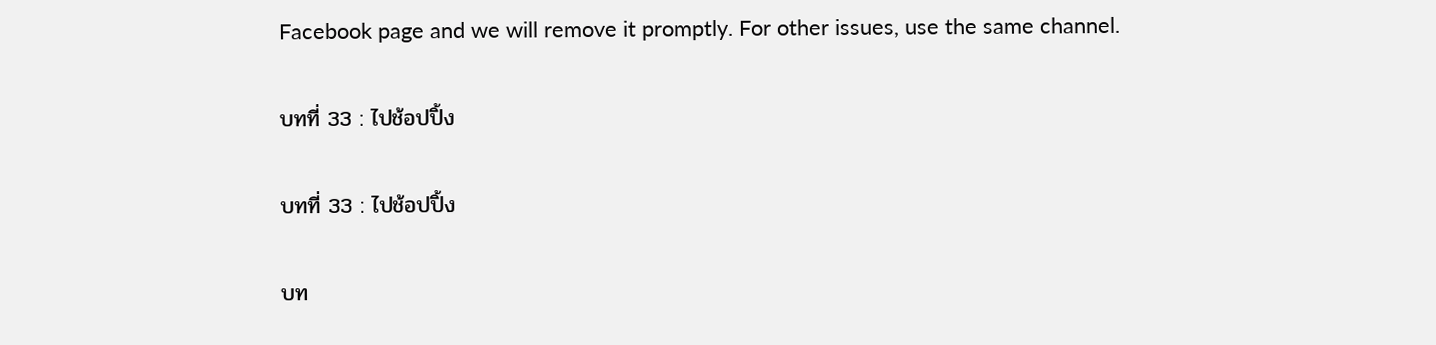Facebook page and we will remove it promptly. For other issues, use the same channel.

บทที่ 33 : ไปช้อปปิ้ง

บทที่ 33 : ไปช้อปปิ้ง

บท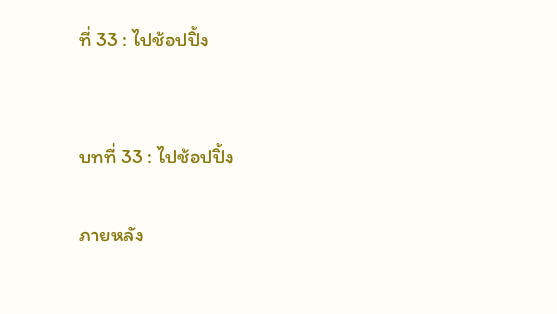ที่ 33 : ไปช้อปปิ้ง


บทที่ 33 : ไปช้อปปิ้ง

ภายหลัง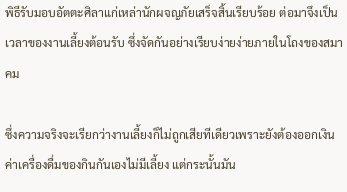พิธีรับมอบอัตตะศิลาแก่เหล่านักผจญภัยเสร็จสิ้นเรียบร้อย ต่อมาจึงเป็นเวลาของงานเลี้ยงต้อนรับ ซึ่งจัดกันอย่างเรียบง่ายง่ายภายในโถงของสมาคม

ซึ่งความจริงจะเรียกว่างานเลี้ยงก็ไม่ถูกเสียทีเดียวเพราะยังต้องออกเงินค่าเครื่องดื่มของกินกันเองไม่มีเลี้ยง แต่กระนั้นมัน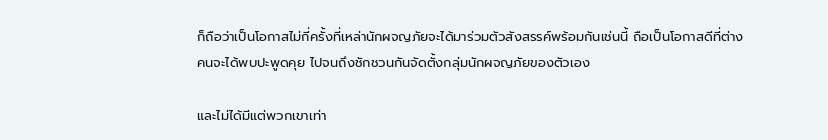ก็ถือว่าเป็นโอกาสไม่กี่ครั้งที่เหล่านักผจญภัยจะได้มาร่วมตัวสังสรรค์พร้อมกันเช่นนี้ ถือเป็นโอกาสดีที่ต่างคนจะได้พบปะพูดคุย ไปจนถึงชักชวนกันจัดตั้งกลุ่มนักผจญภัยของตัวเอง

และไม่ได้มีแต่พวกเขาเท่า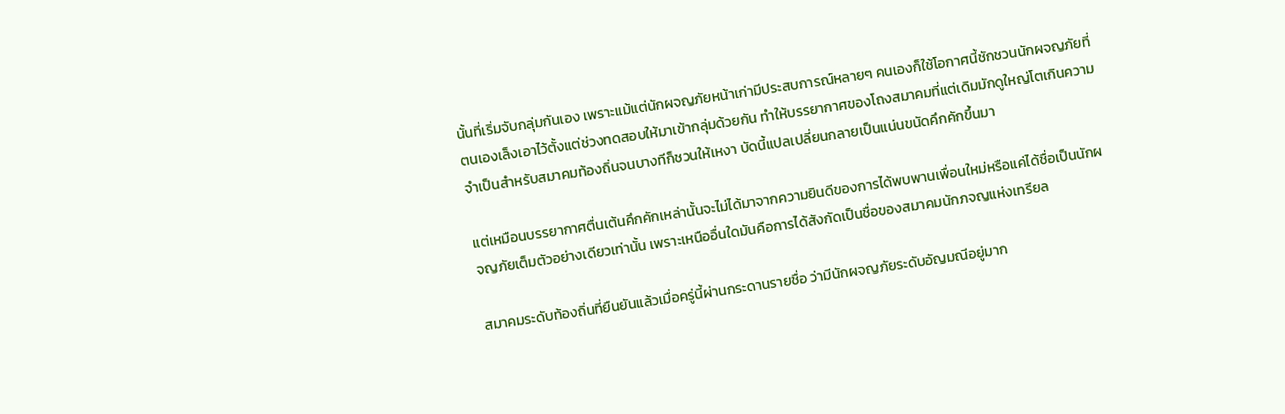นั้นที่เริ่มจับกลุ่มกันเอง เพราะแม้แต่นักผจญภัยหน้าเก่ามีประสบการณ์หลายๆ คนเองก็ใช้โอกาศนี้ชักชวนนักผจญภัยที่ตนเองเล็งเอาไว้ตั้งแต่ช่วงทดสอบให้มาเข้ากลุ่มด้วยกัน ทำให้บรรยากาศของโถงสมาคมที่แต่เดิมมักดูใหญ่โตเกินความจำเป็นสำหรับสมาคมท้องถิ่นจนบางทีก็ชวนให้เหงา บัดนี้แปลเปลี่ยนกลายเป็นแน่นขนัดคึกคักขึ้นมา

แต่เหมือนบรรยากาศตื่นเต้นคึกคักเหล่านั้นจะไม่ได้มาจากความยินดีของการได้พบพานเพื่อนใหม่หรือแค่ได้ชื่อเป็นนักผจญภัยเต็มตัวอย่างเดียวเท่านั้น เพราะเหนืออื่นใดมันคือการได้สังกัดเป็นชื่อของสมาคมนักภจญแห่งเทรียล

สมาคมระดับท้องถิ่นที่ยืนยันแล้วเมื่อครู่นี้ผ่านกระดานรายชื่อ ว่ามีนักผจญภัยระดับอัญมณีอยู่มาก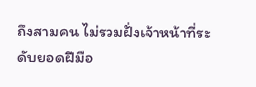ถึงสามคน ไม่รวมฝั่งเจ้าหน้าที่ระดับยอดฝีมือ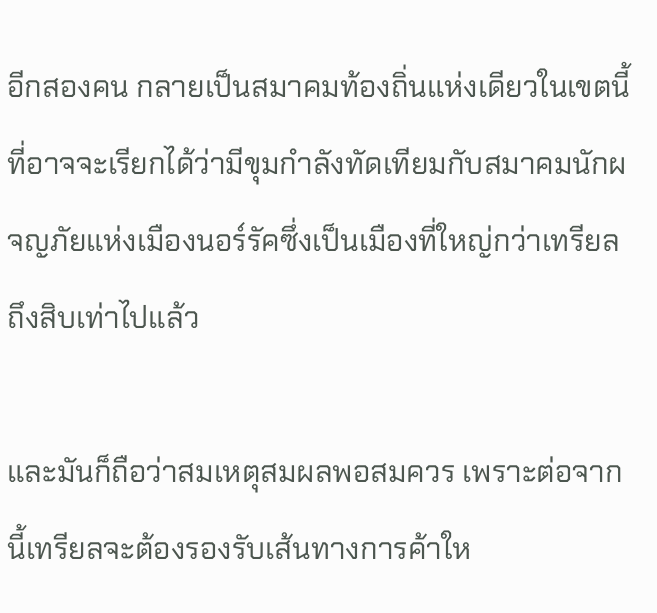อีกสองคน กลายเป็นสมาคมท้องถิ่นแห่งเดียวในเขตนี้ที่อาจจะเรียกได้ว่ามีขุมกำลังทัดเทียมกับสมาคมนักผจญภัยแห่งเมืองนอร์รัคซึ่งเป็นเมืองที่ใหญ่กว่าเทรียลถึงสิบเท่าไปแล้ว

และมันก็ถือว่าสมเหตุสมผลพอสมควร เพราะต่อจากนี้เทรียลจะต้องรองรับเส้นทางการค้าให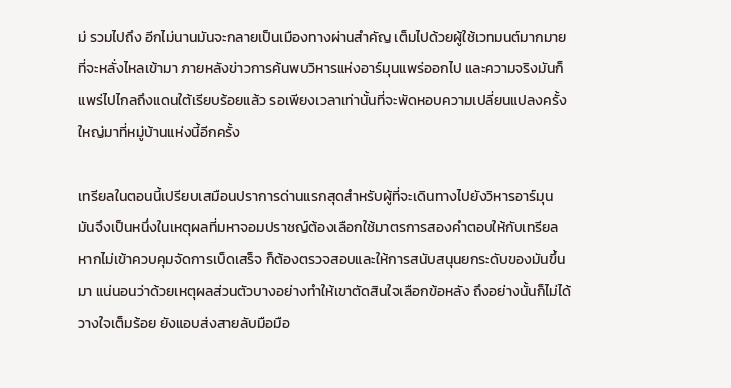ม่ รวมไปถึง อีกไม่นานมันจะกลายเป็นเมืองทางผ่านสำคัญ เต็มไปด้วยผู้ใช้เวทมนต์มากมายที่จะหลั่งไหลเข้ามา ภายหลังข่าวการค้นพบวิหารแห่งอาร์มุนแพร่ออกไป และความจริงมันก็แพร่ไปไกลถึงแดนใต้เรียบร้อยแล้ว รอเพียงเวลาเท่านั้นที่จะพัดหอบความเปลี่ยนแปลงครั้งใหญ่มาที่หมู่บ้านแห่งนี้อีกครั้ง

เทรียลในตอนนี้เปรียบเสมือนปราการด่านแรกสุดสำหรับผู้ที่จะเดินทางไปยังวิหารอาร์มุน มันจึงเป็นหนึ่งในเหตุผลที่มหาจอมปราชญ์ต้องเลือกใช้มาตรการสองคำตอบให้กับเทรียล หากไม่เข้าควบคุมจัดการเบ็ดเสร็จ ก็ต้องตรวจสอบและให้การสนับสนุนยกระดับของมันขึ้นมา แน่นอนว่าด้วยเหตุผลส่วนตัวบางอย่างทำให้เขาตัดสินใจเลือกข้อหลัง ถึงอย่างนั้นก็ไม่ได้วางใจเต็มร้อย ยังแอบส่งสายลับมือมือ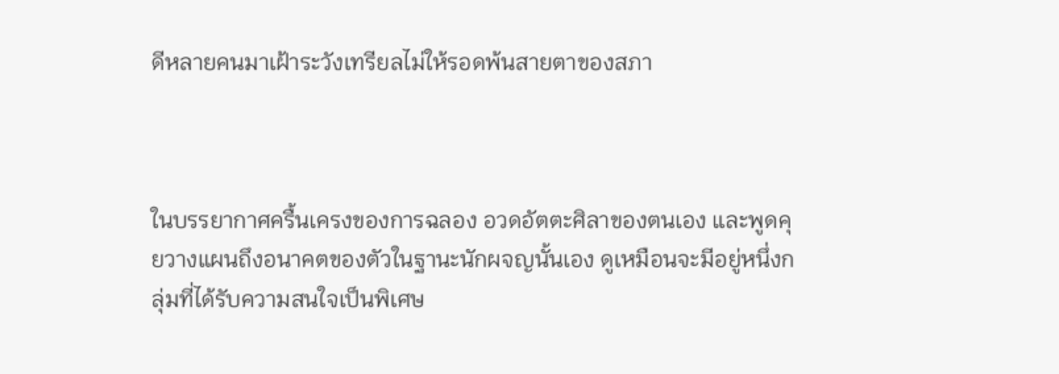ดีหลายคนมาเฝ้าระวังเทรียลไม่ให้รอดพ้นสายตาของสภา



ในบรรยากาศครื้นเครงของการฉลอง อวดอัตตะศิลาของตนเอง และพูดคุยวางแผนถึงอนาคตของตัวในฐานะนักผจญนั้นเอง ดูเหมือนจะมีอยู่หนึ่งกลุ่มที่ได้รับความสนใจเป็นพิเศษ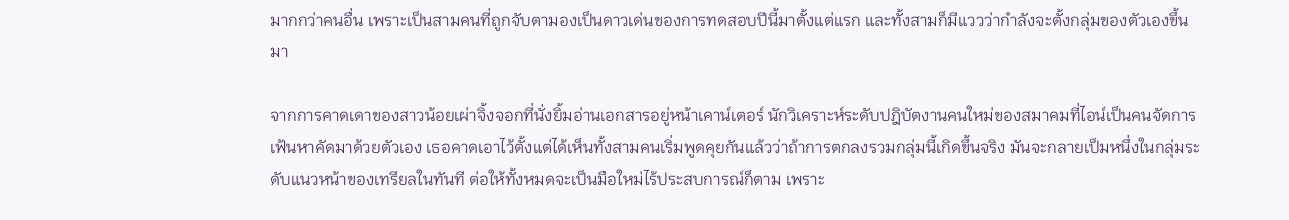มากกว่าคนอื่น เพราะเป็นสามคนที่ถูกจับตามองเป็นดาวเด่นของการทดสอบปีนี้มาตั้งแต่แรก และทั้งสามก็มีแววว่ากำลังจะตั้งกลุ่มของตัวเองขึ้นมา

จากการคาดเดาของสาวน้อยเผ่าจิ้งจอกที่นั่งยิ้มอ่านเอกสารอยู่หน้าเคาน์เตอร์ นักวิเคราะห์ระดับปฎิบัตงานคนใหม่ของสมาคมที่ไอน์เป็นคนจัดการเฟ้นหาคัดมาด้วยตัวเอง เธอคาดเอาไว้ตั้งแต่ได้เห็นทั้งสามคนเริ่มพูดคุยกันแล้วว่าถ้าการตกลงรวมกลุ่มนี้เกิดขึ้นจริง มันจะกลายเป็มหนึ่งในกลุ่มระดับแนวหน้าของเทรียลในทันที ต่อให้ทั้งหมดจะเป็นมือใหม่ไร้ประสบการณ์ก็ตาม เพราะ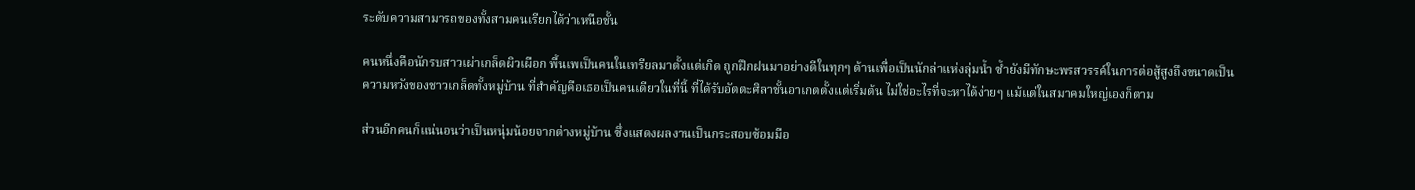ระดับความสามารถของทั้งสามคนเรียกได้ว่าเหนือชั้น

คนหนึ่งคือนักรบสาวเผ่าเกล็ดผิวเผือก พื้นเพเป็นคนในเทรียลมาตั้งแต่เกิด ถูกฝึกฝนมาอย่างดีในทุกๆ ด้านเพื่อเป็นนักล่าแห่งลุ่มน้ำ ซ้ำยังมีทักษะพรสวรรค์ในการต่อสู้สูงถึงขนาดเป็นความหวังของชาวเกล็ดทั้งหมู่บ้าน ที่สำคัญคือเธอเป็นคนเดียวในที่นี้ ที่ได้รับอัตตะศิลาชั้นอาเกตตั้งแต่เริ่มต้น ไม่ใช่อะไรที่จะหาได้ง่ายๆ แม้แต่ในสมาคมใหญ่เองก็ตาม

ส่วนอีกคนก็แน่นอนว่าเป็นหนุ่มน้อยจากต่างหมู่บ้าน ซึ่งแสดงผลงานเป็นกระสอบซ้อมมือ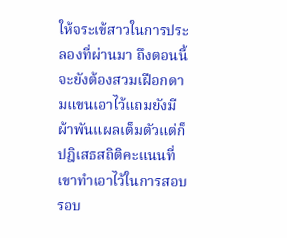ให้จระเข้สาวในการประลองที่ผ่านมา ถึงตอนนี้จะยังต้องสวมเฝือกดามแขนเอาไว้แถมยังมีผ้าพันแผลเต็มตัวแต่ก็ปฎิเสธสถิติคะแนนที่เขาทำเอาไว้ในการสอบรอบ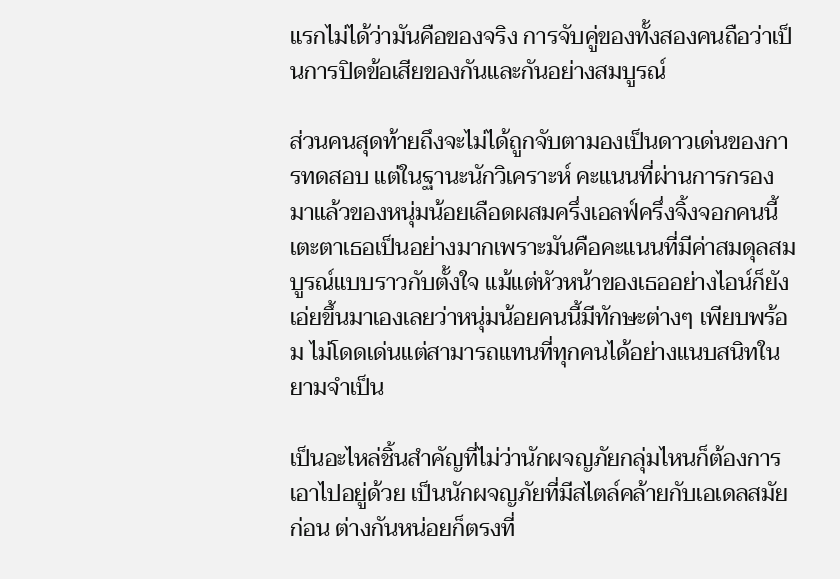แรกไม่ได้ว่ามันคือของจริง การจับคู่ของทั้งสองคนถือว่าเป็นการปิดข้อเสียของกันและกันอย่างสมบูรณ์

ส่วนคนสุดท้ายถึงจะไม่ได้ถูกจับตามองเป็นดาวเด่นของการทดสอบ แต่ในฐานะนักวิเคราะห์ คะแนนที่ผ่านการกรองมาแล้วของหนุ่มน้อยเลือดผสมครึ่งเอลฟ์ครึ่งจิ้งจอกคนนี้ เตะตาเธอเป็นอย่างมากเพราะมันคือคะแนนที่มีค่าสมดุลสมบูรณ์แบบราวกับตั้งใจ แม้แต่หัวหน้าของเธออย่างไอน์ก็ยังเอ่ยขึ้นมาเองเลยว่าหนุ่มน้อยคนนี้มีทักษะต่างๆ เพียบพร้อม ไม่โดดเด่นแต่สามารถแทนที่ทุกคนได้อย่างแนบสนิทในยามจำเป็น

เป็นอะไหล่ชิ้นสำคัญที่ไม่ว่านักผจญภัยกลุ่มไหนก็ต้องการเอาไปอยู่ด้วย เป็นนักผจญภัยที่มีสไตล์คล้ายกับเอเดลสมัยก่อน ต่างกันหน่อยก็ตรงที่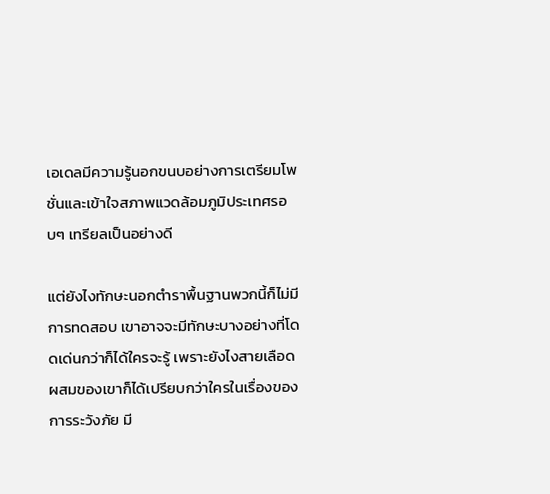เอเดลมีความรู้นอกขนบอย่างการเตรียมโพชั่นและเข้าใจสภาพแวดล้อมภูมิประเทศรอบๆ เทรียลเป็นอย่างดี

แต่ยังไงทักษะนอกตำราพื้นฐานพวกนี้ก็ไม่มีการทดสอบ เขาอาจจะมีทักษะบางอย่างที่โดดเด่นกว่าก็ได้ใครจะรู้ เพราะยังไงสายเลือดผสมของเขาก็ได้เปรียบกว่าใครในเรื่องของการระวังภัย มี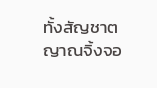ทั้งสัญชาตญาณจิ้งจอ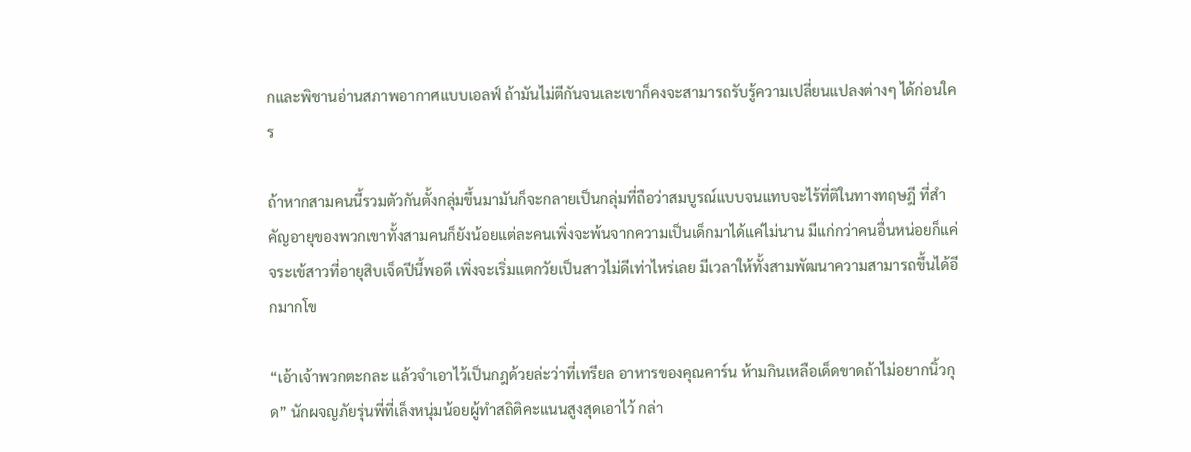กและพิชานอ่านสภาพอากาศแบบเอลฟ์ ถ้ามันไม่ตีกันจนเละเขาก็คงจะสามารถรับรู้ความเปลี่ยนแปลงต่างๆ ได้ก่อนใคร

ถ้าหากสามคนนี้รวมตัวกันตั้งกลุ่มขึ้นมามันก็จะกลายเป็นกลุ่มที่ถือว่าสมบูรณ์แบบจนแทบจะไร้ที่ติในทางทฤษฎี ที่สำคัญอายุของพวกเขาทั้งสามคนก็ยังน้อยแต่ละคนเพิ่งจะพ้นจากความเป็นเด็กมาได้แค่ไม่นาน มีแก่กว่าคนอื่นหน่อยก็แค่จระเข้สาวที่อายุสิบเจ็ดปีนี้พอดี เพิ่งจะเริ่มแตกวัยเป็นสาวไม่ดีเท่าไหร่เลย มีเวลาให้ทั้งสามพัฒนาความสามารถขึ้นได้อีกมากโข

“เอ้าเจ้าพวกตะกละ แล้วจำเอาไว้เป็นกฎด้วยล่ะว่าที่เทรียล อาหารของคุณคาร์น ห้ามกินเหลือเด็ดขาดถ้าไม่อยากนิ้วกุด” นักผจญภัยรุ่นพี่ที่เล็งหนุ่มน้อยผู้ทำสถิติคะแนนสูงสุดเอาไว้ กล่า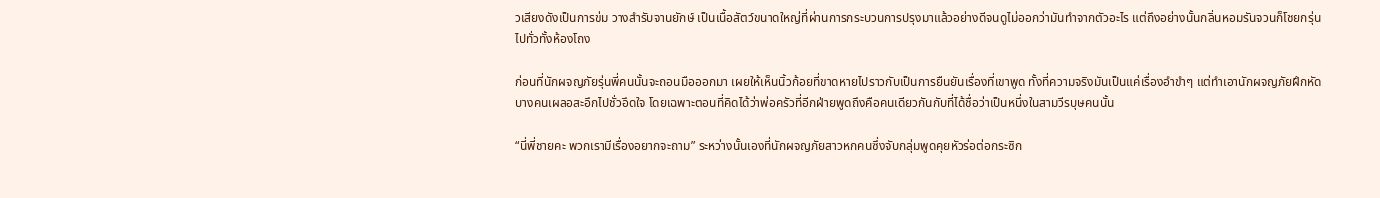วเสียงดังเป็นการข่ม วางสำรับจานยักษ์ เป็นเนื้อสัตว์ขนาดใหญ่ที่ผ่านการกระบวนการปรุงมาแล้วอย่างดีจนดูไม่ออกว่ามันทำจากตัวอะไร แต่ถึงอย่างนั้นกลิ่นหอมรันจวนก็โชยกรุ่นไปทั่วทั้งห้องโถง

ก่อนที่นักผจญภัยรุ่นพี่คนนั้นจะถอนมือออกมา เผยให้เห็นนิ้วก้อยที่ขาดหายไปราวกับเป็นการยืนยันเรื่องที่เขาพูด ทั้งที่ความจริงมันเป็นแค่เรื่องอำขำๆ แต่ทำเอานักผจญภัยฝึกหัดบางคนเผลอสะอึกไปชั่วอึดใจ โดยเฉพาะตอนที่คิดได้ว่าพ่อครัวที่อีกฝ่ายพูดถึงคือคนเดียวกันกับที่ได้ชื่อว่าเป็นหนึ่งในสามวีรบุษคนนั้น

“นี่พี่ชายคะ พวกเรามีเรื่องอยากจะถาม” ระหว่างนั้นเองที่นักผจญภัยสาวหกคนซึ่งจับกลุ่มพูดคุยหัวร่อต่อกระซิก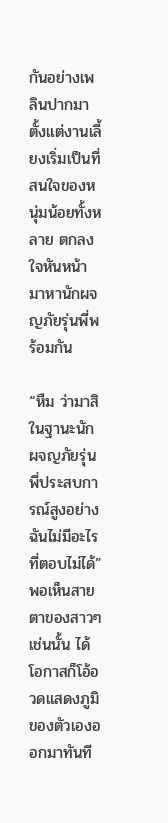กันอย่างเพลินปากมาตั้งแต่งานเลี้ยงเริ่มเป็นที่สนใจของหนุ่มน้อยทั้งหลาย ตกลงใจหันหน้ามาหานักผจญภัยรุ่นพี่พร้อมกัน

“หืม ว่ามาสิ ในฐานะนักผจญภัยรุ่นพี่ประสบการณ์สูงอย่างฉันไม่มีอะไรที่ตอบไม่ได้” พอเห็นสายตาของสาวๆ เช่นนั้น ได้โอกาสก็โอ้อวดแสดงภูมิของตัวเองออกมาทันที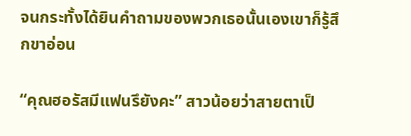จนกระทั้งได้ยินคำถามของพวกเธอนั้นเองเขาก็รู้สึกขาอ่อน

“คุณฮอรัสมีแฟนรึยังคะ” สาวน้อยว่าสายตาเป็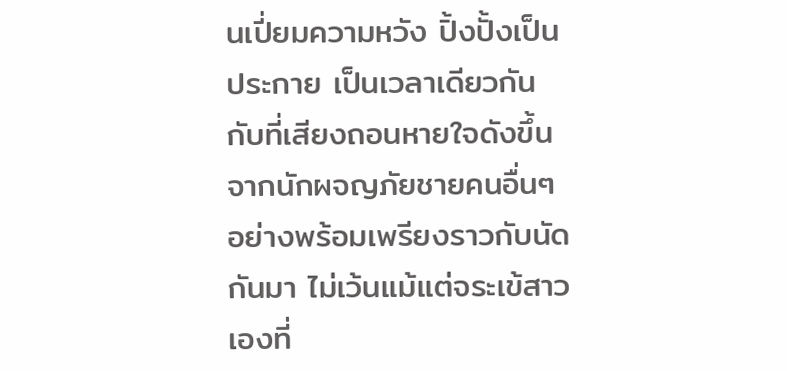นเปี่ยมความหวัง ปิ้งปั้งเป็นประกาย เป็นเวลาเดียวกันกับที่เสียงถอนหายใจดังขึ้นจากนักผจญภัยชายคนอื่นๆ อย่างพร้อมเพรียงราวกับนัดกันมา ไม่เว้นแม้แต่จระเข้สาวเองที่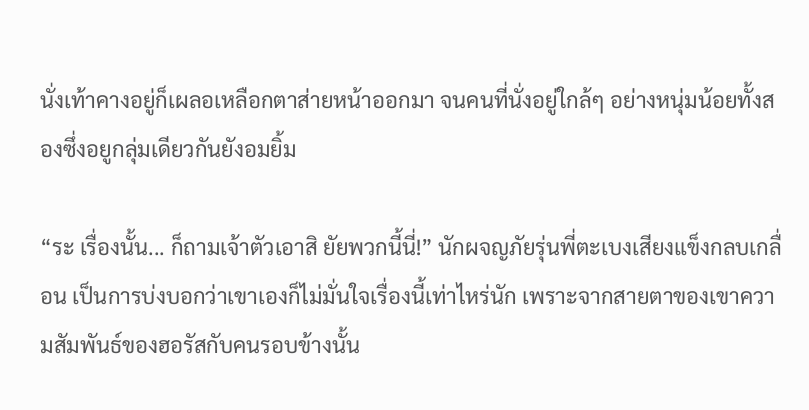นั่งเท้าคางอยู่ก็เผลอเหลือกตาส่ายหน้าออกมา จนคนที่นั่งอยู่ใกล้ๆ อย่างหนุ่มน้อยทั้งสองซึ่งอยูกลุ่มเดียวกันยังอมยิ้ม

“ระ เรื่องนั้น... ก็ถามเจ้าตัวเอาสิ ยัยพวกนี้นี่!” นักผจญภัยรุ่นพี่ตะเบงเสียงแข็งกลบเกลื่อน เป็นการบ่งบอกว่าเขาเองก็ไม่มั่นใจเรื่องนี้เท่าไหร่นัก เพราะจากสายตาของเขาความสัมพันธ์ของฮอรัสกับคนรอบข้างนั้น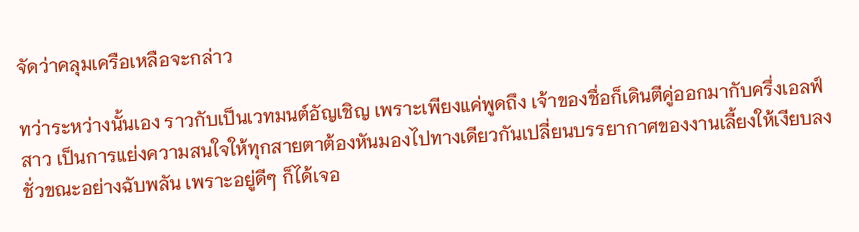จัดว่าคลุมเครือเหลือจะกล่าว

ทว่าระหว่างนั้นเอง ราวกับเป็นเวทมนต์อัญเชิญ เพราะเพียงแค่พูดถึง เจ้าของชื่อก็เดินตีคู่ออกมากับครึ่งเอลฟ์สาว เป็นการแย่งความสนใจให้ทุกสายตาต้องหันมองไปทางเดียวกันเปลี่ยนบรรยากาศของงานเลี้ยงให้เงียบลงชั่วขณะอย่างฉับพลัน เพราะอยู่ดีๆ ก็ได้เจอ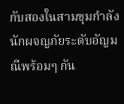กับสองในสามขุมกำลังนักผจญภัยระดับอัญมณีพร้อมๆ กัน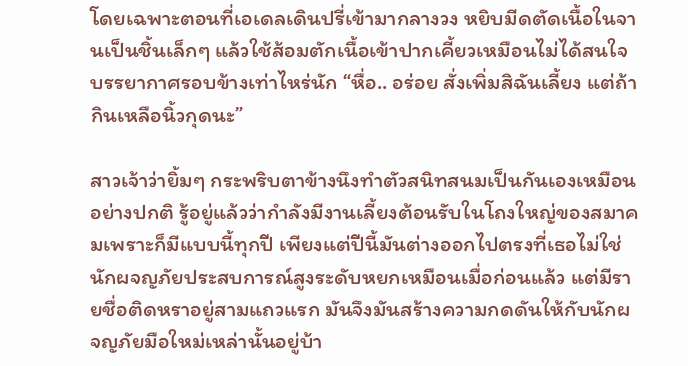โดยเฉพาะตอนที่เอเดลเดินปรี่เข้ามากลางวง หยิบมีดตัดเนื้อในจานเป็นชิ้นเล็กๆ แล้วใช้ส้อมตักเนื้อเข้าปากเคี้ยวเหมือนไม่ได้สนใจบรรยากาศรอบข้างเท่าไหร่นัก “หื่อ.. อร่อย สั่งเพิ่มสิฉันเลี้ยง แต่ถ้ากินเหลือนิ้วกุดนะ”

สาวเจ้าว่ายิ้มๆ กระพริบตาข้างนึงทำตัวสนิทสนมเป็นกันเองเหมือนอย่างปกติ รู้อยู่แล้วว่ากำลังมีงานเลี้ยงต้อนรับในโถงใหญ่ของสมาคมเพราะก็มีแบบนี้ทุกปี เพียงแต่ปีนี้มันต่างออกไปตรงที่เธอไม่ใช่นักผจญภัยประสบการณ์สูงระดับหยกเหมือนเมื่อก่อนแล้ว แต่มีรายชื่อติดหราอยู่สามแถวแรก มันจึงมันสร้างความกดดันให้กับนักผจญภัยมือใหม่เหล่านั้นอยู่บ้า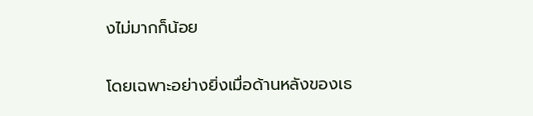งไม่มากก็น้อย

โดยเฉพาะอย่างยิ่งเมื่อด้านหลังของเธ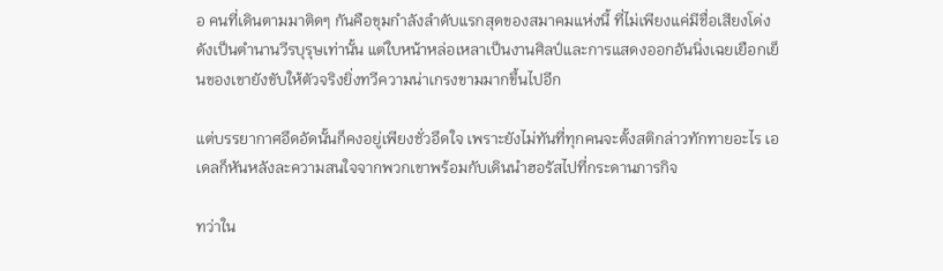อ คนที่เดินตามมาติดๆ กันคือขุมกำลังลำดับแรกสุดของสมาคมแห่งนี้ ที่ไม่เพียงแค่มีชื่อเสียงโด่งดังเป็นตำนานวีรบุรุษเท่านั้น แต่ใบหน้าหล่อเหลาเป็นงานศิลป์และการแสดงออกอันนิ่งเฉยเยือกเย็นของเขายังขับให้ตัวจริงยิ่งทวีความน่าเกรงขามมากขึ้นไปอีก

แต่บรรยากาศอึดอัดนั้นก็คงอยู่เพียงชั่วอึดใจ เพราะยังไม่ทันที่ทุกคนจะตั้งสติกล่าวทักทายอะไร เอเดลก็หันหลังละความสนใจจากพวกเขาพร้อมกับเดินนำฮอรัสไปที่กระดานภารกิจ

ทว่าใน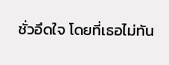ชั่วอึดใจ โดยที่เธอไม่ทัน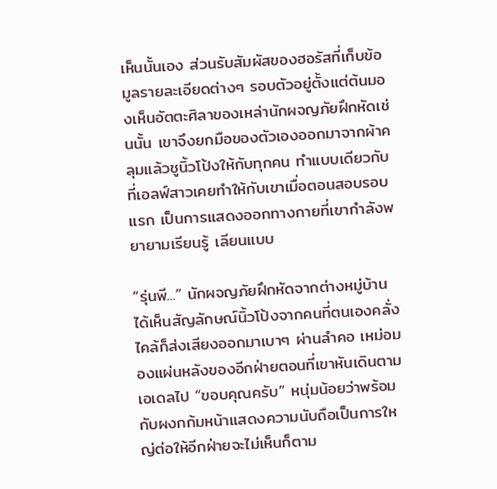เห็นนั้นเอง ส่วนรับสัมผัสของฮอรัสที่เก็บข้อมูลรายละเอียดต่างๆ รอบตัวอยู่ตั้งแต่ต้นมองเห็นอัตตะศิลาของเหล่านักผจญภัยฝึกหัดเช่นนั้น เขาจึงยกมือของตัวเองออกมาจากผ้าคลุมแล้วชูนิ้วโป้งให้กับทุกคน ทำแบบเดียวกับที่เอลฟ์สาวเคยทำให้กับเขาเมื่อตอนสอบรอบแรก เป็นการแสดงออกทางกายที่เขากำลังพยายามเรียนรู้ เลียนแบบ

“รุ่นพี...” นักผจญภัยฝึกหัดจากต่างหมู่บ้านได้เห็นสัญลักษณ์นิ้วโป้งจากคนที่ตนเองคลั่งไคล้ก็ส่งเสียงออกมาเบาๆ ผ่านลำคอ เหม่อมองแผ่นหลังของอีกฝ่ายตอนที่เขาหันเดินตามเอเดลไป “ขอบคุณครับ” หนุ่มน้อยว่าพร้อมกับผงกก้มหน้าแสดงความนับถือเป็นการใหญ่ต่อให้อีกฝ่ายจะไม่เห็นก็ตาม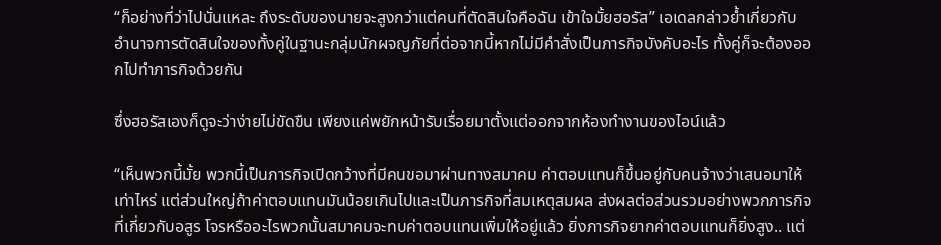“ก็อย่างที่ว่าไปนั่นแหละ ถึงระดับของนายจะสูงกว่าแต่คนที่ตัดสินใจคือฉัน เข้าใจมั้ยฮอรัส” เอเดลกล่าวย้ำเกี่ยวกับอำนาจการตัดสินใจของทั้งคู่ในฐานะกลุ่มนักผจญภัยที่ต่อจากนี้หากไม่มีคำสั่งเป็นภารกิจบังคับอะไร ทั้งคู่ก็จะต้องออกไปทำภารกิจด้วยกัน

ซึ่งฮอรัสเองก็ดูจะว่าง่ายไม่ขัดขืน เพียงแค่พยักหน้ารับเรื่อยมาตั้งแต่ออกจากห้องทำงานของไอน์แล้ว

“เห็นพวกนี้มั้ย พวกนี้เป็นภารกิจเปิดกว้างที่มีคนขอมาผ่านทางสมาคม ค่าตอบแทนก็ขึ้นอยู่กับคนจ้างว่าเสนอมาให้เท่าไหร่ แต่ส่วนใหญ่ถ้าค่าตอบแทนมันน้อยเกินไปและเป็นภารกิจที่สมเหตุสมผล ส่งผลต่อส่วนรวมอย่างพวกภารกิจที่เกี่ยวกับอสูร โจรหรืออะไรพวกนั้นสมาคมจะทบค่าตอบแทนเพิ่มให้อยู่แล้ว ยิ่งภารกิจยากค่าตอบแทนก็ยิ่งสูง.. แต่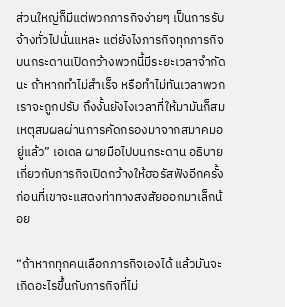ส่วนใหญ่ก็มีแต่พวกภารกิจง่ายๆ เป็นการรับจ้างทั่วไปนั่นแหละ แต่ยังไงภารกิจทุกภารกิจบนกระดานเปิดกว้างพวกนี้มีระยะเวลาจำกัดนะ ถ้าหากทำไม่สำเร็จ หรือทำไม่ทันเวลาพวกเราจะถูกปรับ ถึงงั้นยังไงเวลาที่ให้มามันก็สมเหตุสมผลผ่านการคัดกรองมาจากสมาคมอยู่แล้ว” เอเดล ผายมือไปบนกระดาน อธิบายเกี่ยวกับภารกิจเปิดกว้างให้ฮอรัสฟังอีกครั้ง ก่อนที่เขาจะแสดงท่าทางสงสัยออกมาเล็กน้อย

“ถ้าหากทุกคนเลือกภารกิจเองได้ แล้วมันจะเกิดอะไรขึ้นกับภารกิจที่ไม่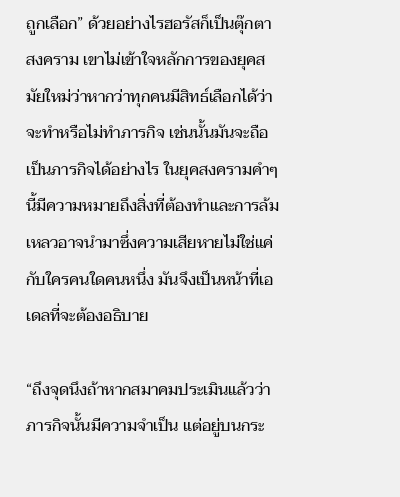ถูกเลือก” ด้วยอย่างไรฮอรัสก็เป็นตุ๊กตาสงคราม เขาไม่เข้าใจหลักการของยุคสมัยใหม่ว่าหากว่าทุกคนมีสิทธ์เลือกได้ว่าจะทำหรือไม่ทำภารกิจ เช่นนั้นมันจะถือเป็นภารกิจได้อย่างไร ในยุคสงครามคำๆ นี้มีความหมายถึงสิ่งที่ต้องทำและการล้มเหลวอาจนำมาซึ่งความเสียหายไม่ใช่แค่กับใครคนใดคนหนึ่ง มันจึงเป็นหน้าที่เอเดลที่จะต้องอธิบาย

“ถึงจุดนึงถ้าหากสมาคมประเมินแล้วว่าภารกิจนั้นมีความจำเป็น แต่อยู่บนกระ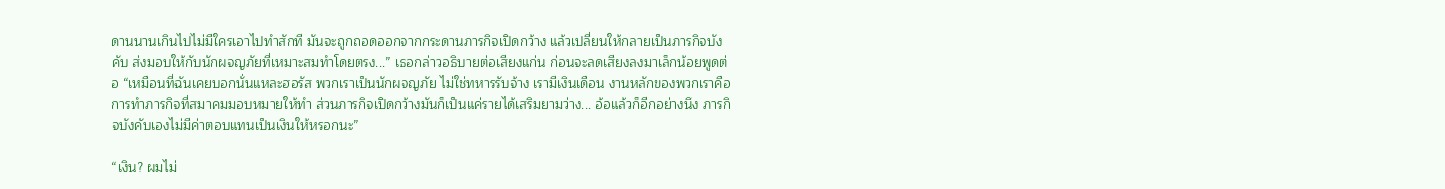ดานนานเกินไปไม่มีใครเอาไปทำสักที มันจะถูกถอดออกจากกระดานภารกิจเปิดกว้าง แล้วเปลี่ยนให้กลายเป็นภารกิจบังคับ ส่งมอบให้กับนักผจญภัยที่เหมาะสมทำโดยตรง...” เธอกล่าวอธิบายต่อเสียงแก่น ก่อนจะลดเสียงลงมาเล็กน้อยพูดต่อ “เหมือนที่ฉันเคยบอกนั่นแหละฮอรัส พวกเราเป็นนักผจญภัย ไม่ใช่ทหารรับจ้าง เรามีเงินเดือน งานหลักของพวกเราคือการทำภารกิจที่สมาคมมอบหมายให้ทำ ส่วนภารกิจเปิดกว้างมันก็เป็นแค่รายได้เสริมยามว่าง... อ้อแล้วก็อีกอย่างนึง ภารกิจบังคับเองไม่มีค่าตอบแทนเป็นเงินให้หรอกนะ”

“เงิน? ผมไม่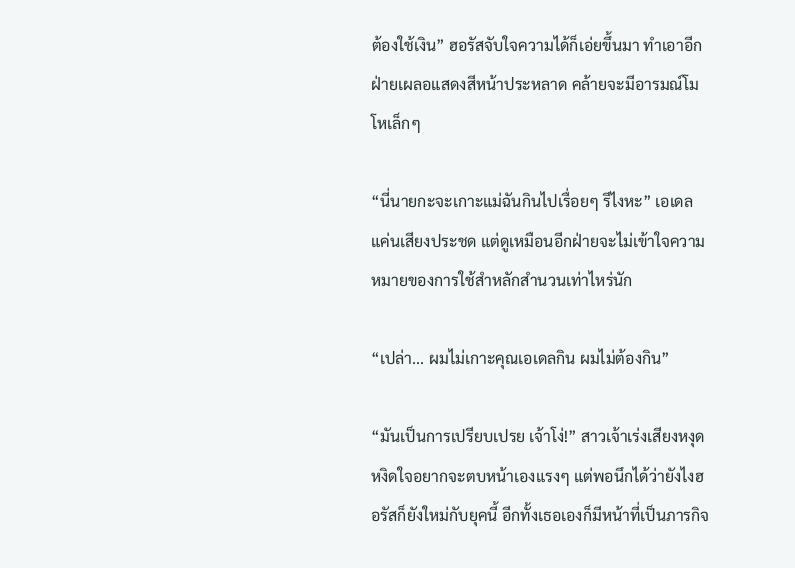ต้องใช้เงิน” ฮอรัสจับใจความได้ก็เอ่ยขึ้นมา ทำเอาอีกฝ่ายเผลอแสดงสีหน้าประหลาด คล้ายจะมีอารมณ์โมโหเล็กๆ

“นี่นายกะจะเกาะแม่ฉันกินไปเรื่อยๆ รึไงหะ” เอเดลแค่นเสียงประชด แต่ดูเหมือนอีกฝ่ายจะไม่เข้าใจความหมายของการใช้สำหลักสำนวนเท่าไหร่นัก

“เปล่า... ผมไม่เกาะคุณเอเดลกิน ผมไม่ต้องกิน”

“มันเป็นการเปรียบเปรย เจ้าโง่!” สาวเจ้าเร่งเสียงหงุดหงิดใจอยากจะตบหน้าเองแรงๆ แต่พอนึกได้ว่ายังไงฮอรัสก็ยังใหม่กับยุคนี้ อีกทั้งเธอเองก็มีหน้าที่เป็นภารกิจ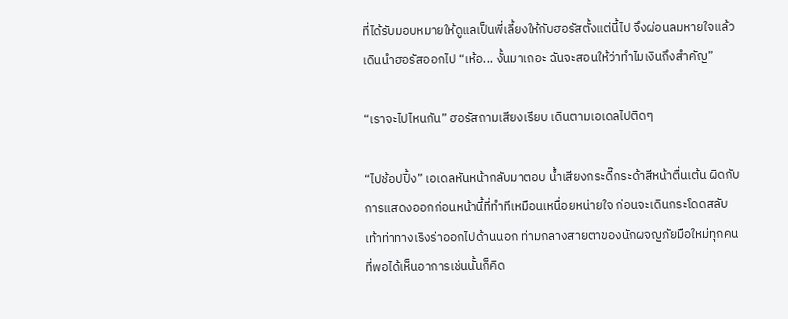ที่ได้รับมอบหมายให้ดูแลเป็นพี่เลี้ยงให้กับฮอรัสตั้งแต่นี้ไป จึงผ่อนลมหายใจแล้วเดินนำฮอรัสออกไป “เห้อ... งั้นมาเถอะ ฉันจะสอนให้ว่าทำไมเงินถึงสำคัญ”

“เราจะไปไหนกัน” ฮอรัสถามเสียงเรียบ เดินตามเอเดลไปติดๆ

“ไปช้อปปิ้ง” เอเดลหันหน้ากลับมาตอบ น้ำเสียงกระดี๊กระด้าสีหน้าตื่นเต้น ผิดกับการแสดงออกก่อนหน้านี้ที่ทำทีเหมือนเหนื่อยหน่ายใจ ก่อนจะเดินกระโดดสลับเท้าท่าทางเริงร่าออกไปด้านนอก ท่ามกลางสายตาของนักผจญภัยมือใหม่ทุกคนที่พอได้เห็นอาการเช่นนั้นก็คิด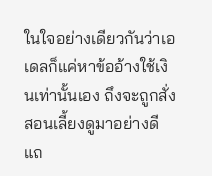ในใจอย่างเดียวกันว่าเอเดลก็แค่หาข้ออ้างใช้เงินเท่านั้นเอง ถึงจะถูกสั่งสอนเลี้ยงดูมาอย่างดีแถ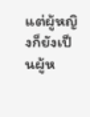แต่ผู้หญิงก็ยังเป็นผู้ห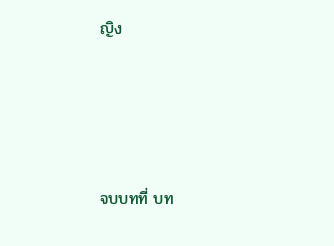ญิง





จบบทที่ บท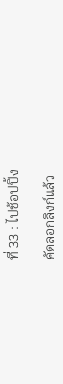ที่ 33 : ไปช้อปปิ้ง

คัดลอกลิงก์แล้ว